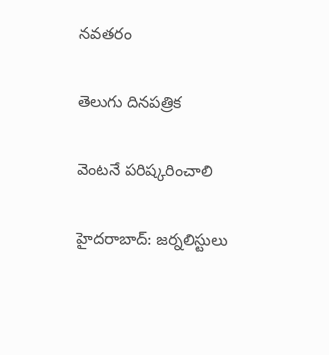నవతరం

తెలుగు దినపత్రిక

వెంటనే పరిష్కరించాలి

హైదరాబాద్: జర్నలిస్టులు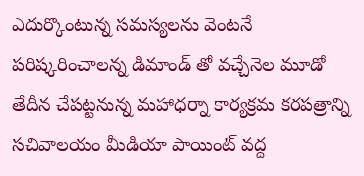ఎదుర్కొంటున్న సమస్యలను వెంటనే పరిష్కరించాలన్న డిమాండ్ తో వచ్చేనెల మూడో తేదీన చేపట్టనున్న మహాధర్నా కార్యక్రమ కరపత్రాన్ని సచివాలయం మీడియా పాయింట్ వద్ద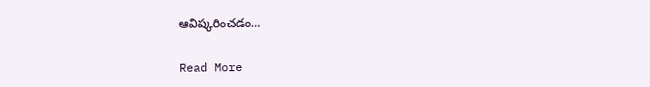ఆవిష్కరించడం…

Read More